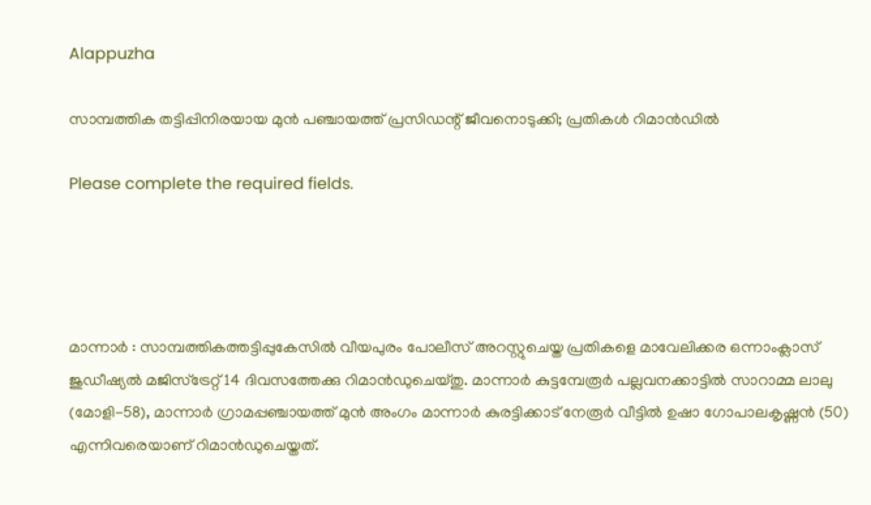Alappuzha

സാമ്പത്തിക തട്ടിപ്പിനിരയായ മുന്‍ പഞ്ചായത്ത് പ്രസിഡന്റ് ജീവനൊടുക്കി; പ്രതികള്‍ റിമാന്‍ഡില്‍

Please complete the required fields.




മാന്നാര്‍ : സാമ്പത്തികത്തട്ടിപ്പുകേസില്‍ വീയപുരം പോലീസ് അറസ്റ്റുചെയ്ത പ്രതികളെ മാവേലിക്കര ഒന്നാംക്ലാസ് ജുഡീഷ്യല്‍ മജിസ്‌ട്രേറ്റ് 14 ദിവസത്തേക്കു റിമാന്‍ഡുചെയ്തു. മാന്നാര്‍ കുട്ടമ്പേരൂര്‍ പല്ലവനക്കാട്ടില്‍ സാറാമ്മ ലാലു (മോളി-58), മാന്നാര്‍ ഗ്രാമപ്പഞ്ചായത്ത് മുന്‍ അംഗം മാന്നാര്‍ കുരട്ടിക്കാട് നേരൂര്‍ വീട്ടില്‍ ഉഷാ ഗോപാലകൃഷ്ണന്‍ (50) എന്നിവരെയാണ് റിമാന്‍ഡുചെയ്തത്.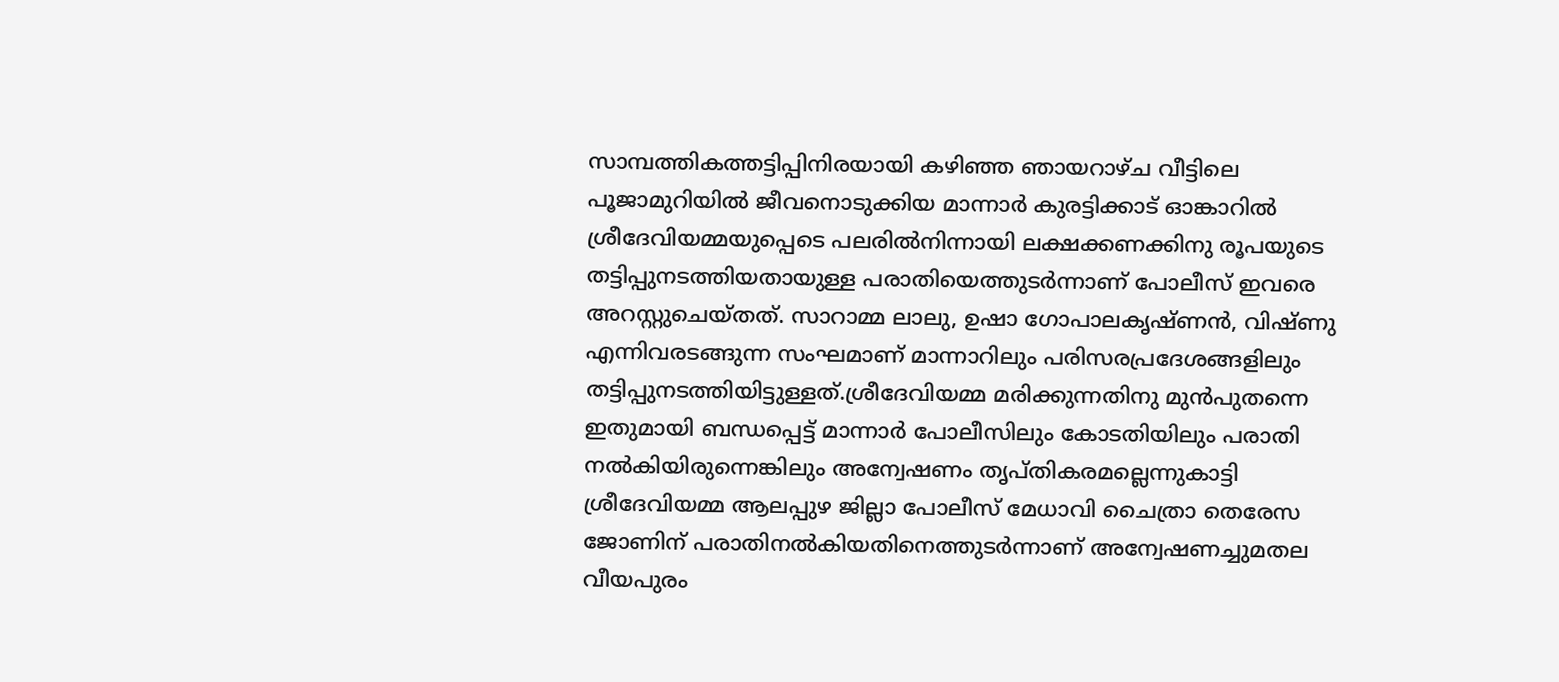സാമ്പത്തികത്തട്ടിപ്പിനിരയായി കഴിഞ്ഞ ഞായറാഴ്ച വീട്ടിലെ പൂജാമുറിയില്‍ ജീവനൊടുക്കിയ മാന്നാര്‍ കുരട്ടിക്കാട് ഓങ്കാറില്‍ ശ്രീദേവിയമ്മയുപ്പെടെ പലരില്‍നിന്നായി ലക്ഷക്കണക്കിനു രൂപയുടെ തട്ടിപ്പുനടത്തിയതായുള്ള പരാതിയെത്തുടര്‍ന്നാണ് പോലീസ് ഇവരെ അറസ്റ്റുചെയ്തത്. സാറാമ്മ ലാലു, ഉഷാ ഗോപാലകൃഷ്ണന്‍, വിഷ്ണു എന്നിവരടങ്ങുന്ന സംഘമാണ് മാന്നാറിലും പരിസരപ്രദേശങ്ങളിലും തട്ടിപ്പുനടത്തിയിട്ടുള്ളത്.ശ്രീദേവിയമ്മ മരിക്കുന്നതിനു മുന്‍പുതന്നെ ഇതുമായി ബന്ധപ്പെട്ട് മാന്നാര്‍ പോലീസിലും കോടതിയിലും പരാതി നല്‍കിയിരുന്നെങ്കിലും അന്വേഷണം തൃപ്തികരമല്ലെന്നുകാട്ടി ശ്രീദേവിയമ്മ ആലപ്പുഴ ജില്ലാ പോലീസ് മേധാവി ചൈത്രാ തെരേസ ജോണിന് പരാതിനല്‍കിയതിനെത്തുടര്‍ന്നാണ് അന്വേഷണച്ചുമതല വീയപുരം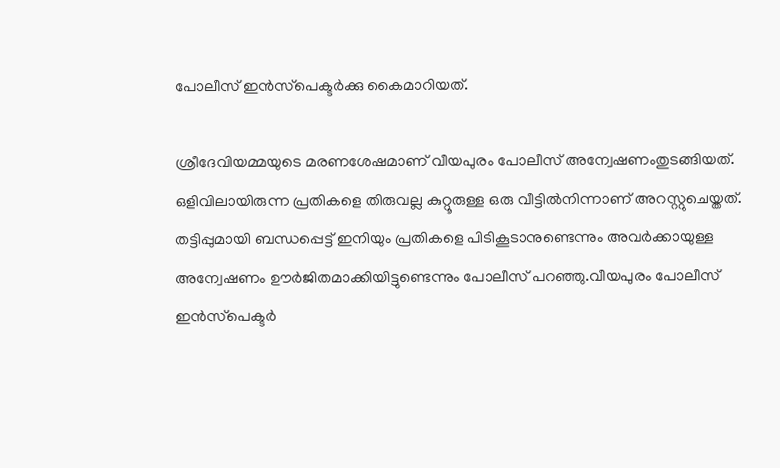പോലീസ് ഇന്‍സ്‌പെക്ടര്‍ക്കു കൈമാറിയത്.

ശ്രീദേവിയമ്മയുടെ മരണശേഷമാണ് വീയപുരം പോലീസ് അന്വേഷണംതുടങ്ങിയത്. ഒളിവിലായിരുന്ന പ്രതികളെ തിരുവല്ല കുറ്റൂരുള്ള ഒരു വീട്ടില്‍നിന്നാണ് അറസ്റ്റുചെയ്തത്. തട്ടിപ്പുമായി ബന്ധപ്പെട്ട് ഇനിയും പ്രതികളെ പിടികൂടാനുണ്ടെന്നും അവര്‍ക്കായുള്ള അന്വേഷണം ഊര്‍ജിതമാക്കിയിട്ടുണ്ടെന്നും പോലീസ് പറഞ്ഞു.വീയപുരം പോലീസ് ഇന്‍സ്‌പെക്ടര്‍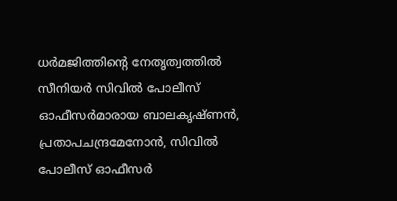ധര്‍മജിത്തിന്റെ നേതൃത്വത്തില്‍ സീനിയര്‍ സിവില്‍ പോലീസ് ഓഫീസര്‍മാരായ ബാലകൃഷ്ണന്‍, പ്രതാപചന്ദ്രമേനോന്‍, സിവില്‍ പോലീസ് ഓഫീസര്‍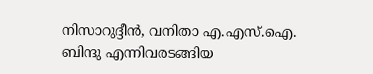നിസാറുദ്ദീന്‍, വനിതാ എ.എസ്.ഐ. ബിന്ദു എന്നിവരടങ്ങിയ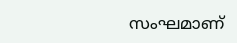സംഘമാണ്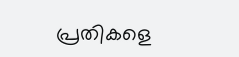പ്രതികളെ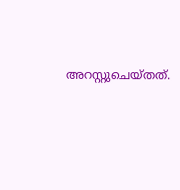അറസ്റ്റുചെയ്തത്.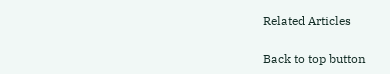Related Articles

Back to top button